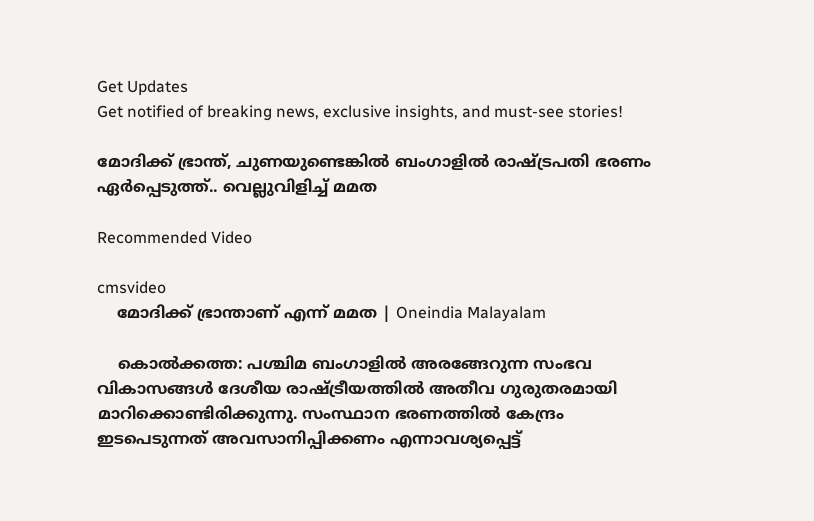Get Updates
Get notified of breaking news, exclusive insights, and must-see stories!

മോദിക്ക് ഭ്രാന്ത്, ചുണയുണ്ടെങ്കിൽ ബംഗാളിൽ രാഷ്ട്രപതി ഭരണം ഏർപ്പെടുത്ത്.. വെല്ലുവിളിച്ച് മമത

Recommended Video

cmsvideo
    മോദിക്ക് ഭ്രാന്താണ് എന്ന് മമത | Oneindia Malayalam

    കൊല്‍ക്കത്ത: പശ്ചിമ ബംഗാളില്‍ അരങ്ങേറുന്ന സംഭവ വികാസങ്ങള്‍ ദേശീയ രാഷ്ട്രീയത്തില്‍ അതീവ ഗുരുതരമായി മാറിക്കൊണ്ടിരിക്കുന്നു. സംസ്ഥാന ഭരണത്തില്‍ കേന്ദ്രം ഇടപെടുന്നത് അവസാനിപ്പിക്കണം എന്നാവശ്യപ്പെട്ട്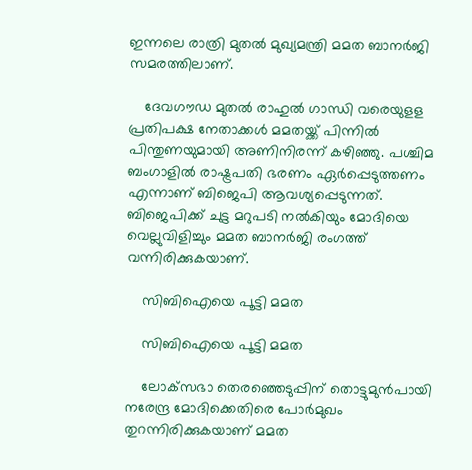ഇന്നലെ രാത്രി മുതല്‍ മുഖ്യമന്ത്രി മമത ബാനര്‍ജി സമരത്തിലാണ്.

    ദേവഗൗഡ മുതല്‍ രാഹുല്‍ ഗാന്ധി വരെയുളള പ്രതിപക്ഷ നേതാക്കള്‍ മമതയ്ക്ക് പിന്നില്‍ പിന്തുണയുമായി അണിനിരന്ന് കഴിഞ്ഞു. പശ്ചിമ ബംഗാളില്‍ രാഷ്ട്രപതി ഭരണം ഏര്‍പ്പെടുത്തണം എന്നാണ് ബിജെപി ആവശ്യപ്പെടുന്നത്. ബിജെപിക്ക് ചുട്ട മറുപടി നല്‍കിയും മോദിയെ വെല്ലുവിളിച്ചും മമത ബാനര്‍ജി രംഗത്ത് വന്നിരിക്കുകയാണ്.

    സിബിഐയെ പൂട്ടി മമത

    സിബിഐയെ പൂട്ടി മമത

    ലോക്‌സഭാ തെരഞ്ഞെടുപ്പിന് തൊട്ടുമുന്‍പായി നരേന്ദ്ര മോദിക്കെതിരെ പോര്‍മുഖം തുറന്നിരിക്കുകയാണ് മമത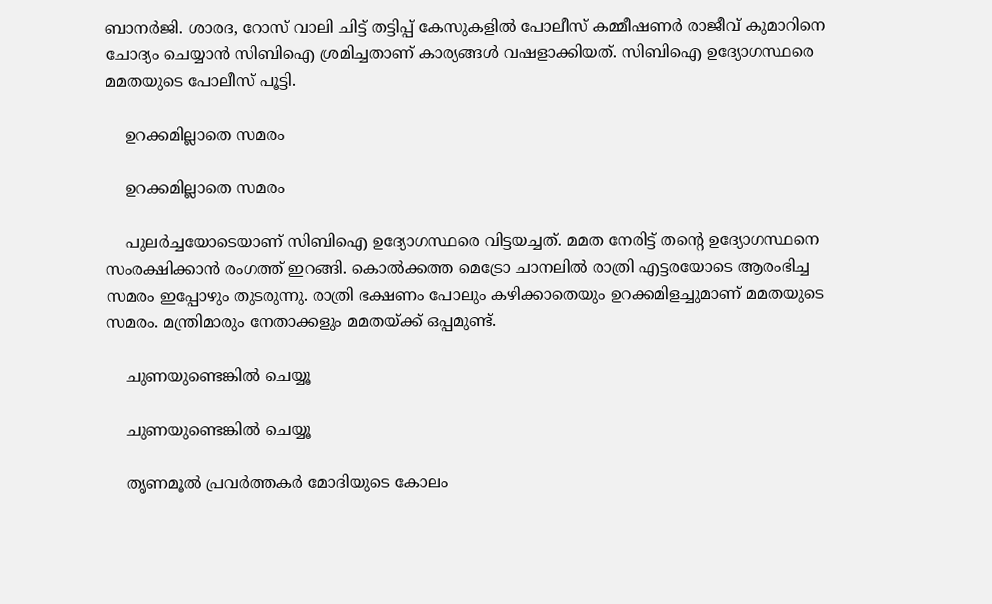ബാനര്‍ജി. ശാരദ, റോസ് വാലി ചിട്ട് തട്ടിപ്പ് കേസുകളില്‍ പോലീസ് കമ്മീഷണര്‍ രാജീവ് കുമാറിനെ ചോദ്യം ചെയ്യാന്‍ സിബിഐ ശ്രമിച്ചതാണ് കാര്യങ്ങള്‍ വഷളാക്കിയത്. സിബിഐ ഉദ്യോഗസ്ഥരെ മമതയുടെ പോലീസ് പൂട്ടി.

    ഉറക്കമില്ലാതെ സമരം

    ഉറക്കമില്ലാതെ സമരം

    പുലര്‍ച്ചയോടെയാണ് സിബിഐ ഉദ്യോഗസ്ഥരെ വിട്ടയച്ചത്. മമത നേരിട്ട് തന്റെ ഉദ്യോഗസ്ഥനെ സംരക്ഷിക്കാന്‍ രംഗത്ത് ഇറങ്ങി. കൊല്‍ക്കത്ത മെട്രോ ചാനലില്‍ രാത്രി എട്ടരയോടെ ആരംഭിച്ച സമരം ഇപ്പോഴും തുടരുന്നു. രാത്രി ഭക്ഷണം പോലും കഴിക്കാതെയും ഉറക്കമിളച്ചുമാണ് മമതയുടെ സമരം. മന്ത്രിമാരും നേതാക്കളും മമതയ്ക്ക് ഒപ്പമുണ്ട്.

    ചുണയുണ്ടെങ്കിൽ ചെയ്യൂ

    ചുണയുണ്ടെങ്കിൽ ചെയ്യൂ

    തൃണമൂല്‍ പ്രവര്‍ത്തകര്‍ മോദിയുടെ കോലം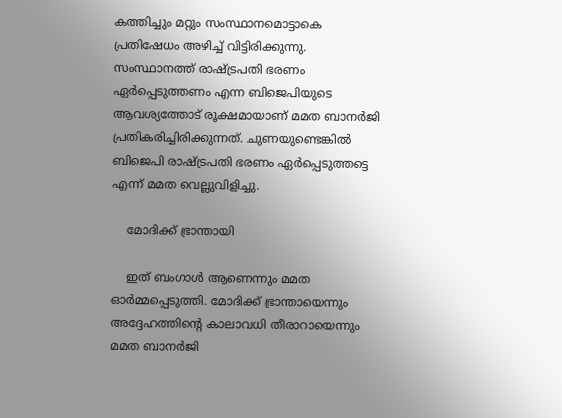കത്തിച്ചും മറ്റും സംസ്ഥാനമൊട്ടാകെ പ്രതിഷേധം അഴിച്ച് വിട്ടിരിക്കുന്നു. സംസ്ഥാനത്ത് രാഷ്ട്രപതി ഭരണം ഏര്‍പ്പെടുത്തണം എന്ന ബിജെപിയുടെ ആവശ്യത്തോട് രൂക്ഷമായാണ് മമത ബാനര്‍ജി പ്രതികരിച്ചിരിക്കുന്നത്. ചുണയുണ്ടെങ്കില്‍ ബിജെപി രാഷ്ട്രപതി ഭരണം ഏര്‍പ്പെടുത്തട്ടെ എന്ന് മമത വെല്ലുവിളിച്ചു.

    മോദിക്ക് ഭ്രാന്തായി

    ഇത് ബംഗാള്‍ ആണെന്നും മമത ഓര്‍മ്മപ്പെടുത്തി. മോദിക്ക് ഭ്രാന്തായെന്നും അദ്ദേഹത്തിന്റെ കാലാവധി തീരാറായെന്നും മമത ബാനര്‍ജി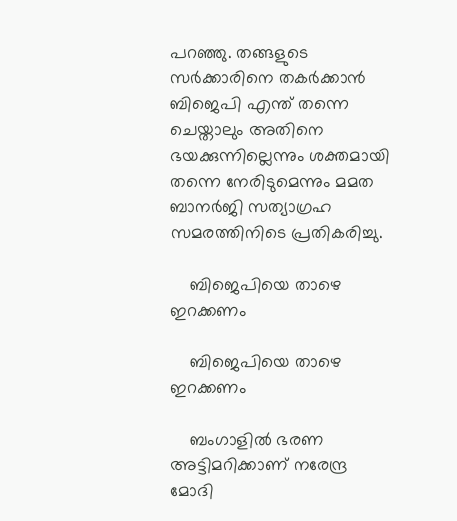പറഞ്ഞു. തങ്ങളുടെ സര്‍ക്കാരിനെ തകര്‍ക്കാന്‍ ബിജെപി എന്ത് തന്നെ ചെയ്താലും അതിനെ ഭയക്കുന്നില്ലെന്നും ശക്തമായി തന്നെ നേരിടുമെന്നും മമത ബാനര്‍ജി സത്യാഗ്രഹ സമരത്തിനിടെ പ്രതികരിച്ചു.

    ബിജെപിയെ താഴെ ഇറക്കണം

    ബിജെപിയെ താഴെ ഇറക്കണം

    ബംഗാളില്‍ ഭരണ അട്ടിമറിക്കാണ് നരേന്ദ്ര മോദി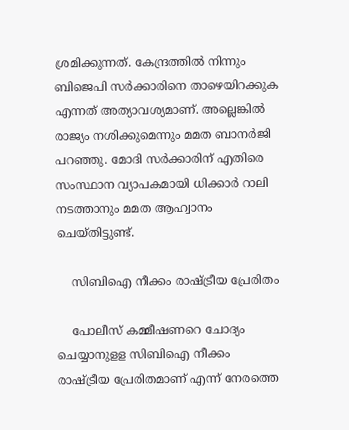ശ്രമിക്കുന്നത്. കേന്ദ്രത്തില്‍ നിന്നും ബിജെപി സര്‍ക്കാരിനെ താഴെയിറക്കുക എന്നത് അത്യാവശ്യമാണ്. അല്ലെങ്കില്‍ രാജ്യം നശിക്കുമെന്നും മമത ബാനര്‍ജി പറഞ്ഞു. മോദി സര്‍ക്കാരിന് എതിരെ സംസ്ഥാന വ്യാപകമായി ധിക്കാര്‍ റാലി നടത്താനും മമത ആഹ്വാനം ചെയ്തിട്ടുണ്ട്.

    സിബിഐ നീക്കം രാഷ്ട്രീയ പ്രേരിതം

    പോലീസ് കമ്മീഷണറെ ചോദ്യം ചെയ്യാനുളള സിബിഐ നീക്കം രാഷ്ട്രീയ പ്രേരിതമാണ് എന്ന് നേരത്തെ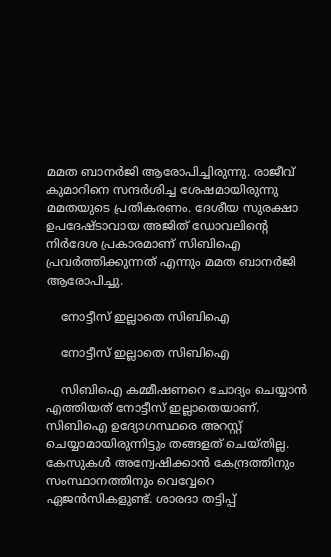മമത ബാനര്‍ജി ആരോപിച്ചിരുന്നു. രാജീവ് കുമാറിനെ സന്ദര്‍ശിച്ച ശേഷമായിരുന്നു മമതയുടെ പ്രതികരണം. ദേശീയ സുരക്ഷാ ഉപദേഷ്ടാവായ അജിത് ഡോവലിന്റെ നിര്‍ദേശ പ്രകാരമാണ് സിബിഐ പ്രവര്‍ത്തിക്കുന്നത് എന്നും മമത ബാനര്‍ജി ആരോപിച്ചു.

    നോട്ടീസ് ഇല്ലാതെ സിബിഐ

    നോട്ടീസ് ഇല്ലാതെ സിബിഐ

    സിബിഐ കമ്മീഷണറെ ചോദ്യം ചെയ്യാന്‍ എത്തിയത് നോട്ടീസ് ഇല്ലാതെയാണ്. സിബിഐ ഉദ്യോഗസ്ഥരെ അറസ്റ്റ് ചെയ്യാമായിരുന്നിട്ടും തങ്ങളത് ചെയ്തില്ല. കേസുകള്‍ അന്വേഷിക്കാന്‍ കേന്ദ്രത്തിനും സംസ്ഥാനത്തിനും വെവ്വേറെ ഏജന്‍സികളുണ്ട്. ശാരദാ തട്ടിപ്പ്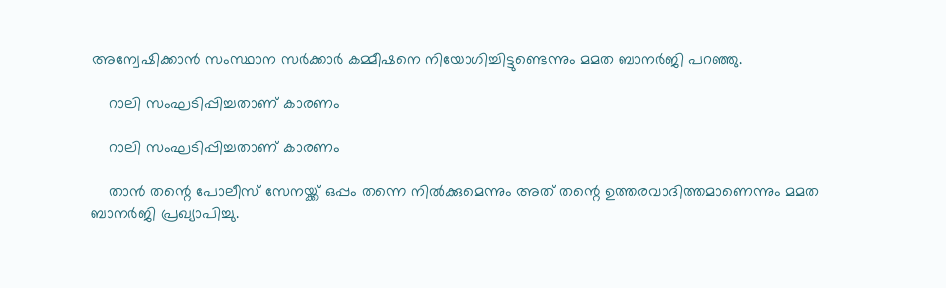അന്വേഷിക്കാന്‍ സംസ്ഥാന സര്‍ക്കാര്‍ കമ്മീഷനെ നിയോഗിച്ചിട്ടുണ്ടെന്നും മമത ബാനര്‍ജി പറഞ്ഞു.

    റാലി സംഘടിപ്പിച്ചതാണ് കാരണം

    റാലി സംഘടിപ്പിച്ചതാണ് കാരണം

    താന്‍ തന്റെ പോലീസ് സേനയ്ക്ക് ഒപ്പം തന്നെ നില്‍ക്കുമെന്നും അത് തന്റെ ഉത്തരവാദിത്തമാണെന്നും മമത ബാനര്‍ജി പ്രഖ്യാപിച്ചു.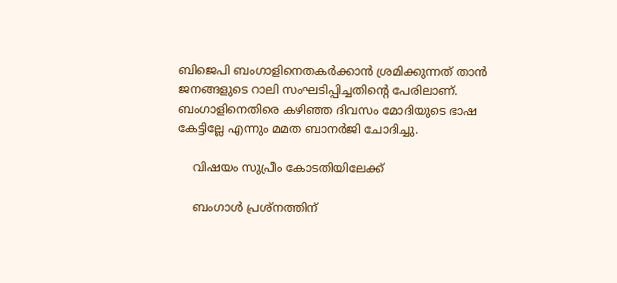ബിജെപി ബംഗാളിനെതകര്‍ക്കാന്‍ ശ്രമിക്കുന്നത് താന്‍ ജനങ്ങളുടെ റാലി സംഘടിപ്പിച്ചതിന്റെ പേരിലാണ്. ബംഗാളിനെതിരെ കഴിഞ്ഞ ദിവസം മോദിയുടെ ഭാഷ കേട്ടില്ലേ എന്നും മമത ബാനര്‍ജി ചോദിച്ചു.

    വിഷയം സുപ്രീം കോടതിയിലേക്ക്

    ബംഗാള്‍ പ്രശ്‌നത്തിന്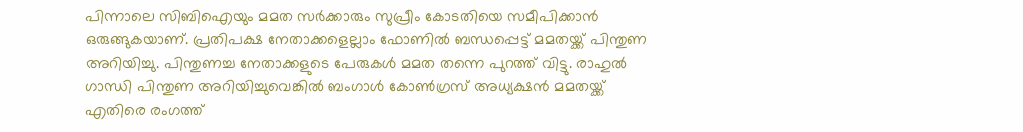പിന്നാലെ സിബിഐയും മമത സര്‍ക്കാരും സുപ്രീം കോടതിയെ സമീപിക്കാന്‍ ഒരുങ്ങുകയാണ്. പ്രതിപക്ഷ നേതാക്കളെല്ലാം ഫോണില്‍ ബന്ധപ്പെട്ട് മമതയ്ക്ക് പിന്തുണ അറിയിച്ചു. പിന്തുണച്ച നേതാക്കളുടെ പേരുകള്‍ മമത തന്നെ പുറത്ത് വിട്ടു. രാഹുല്‍ ഗാന്ധി പിന്തുണ അറിയിച്ചുവെങ്കില്‍ ബംഗാള്‍ കോണ്‍ഗ്രസ് അധ്യക്ഷന്‍ മമതയ്ക്ക് എതിരെ രംഗത്ത്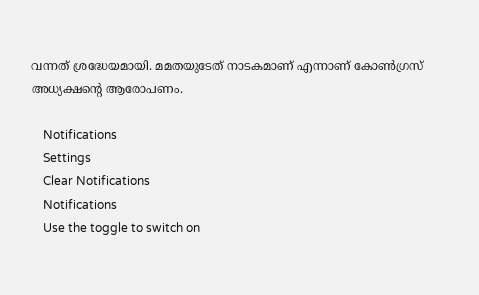വന്നത് ശ്രദ്ധേയമായി. മമതയുടേത് നാടകമാണ് എന്നാണ് കോണ്‍ഗ്രസ് അധ്യക്ഷന്റെ ആരോപണം.

    Notifications
    Settings
    Clear Notifications
    Notifications
    Use the toggle to switch on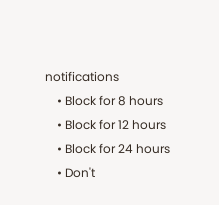notifications
    • Block for 8 hours
    • Block for 12 hours
    • Block for 24 hours
    • Don't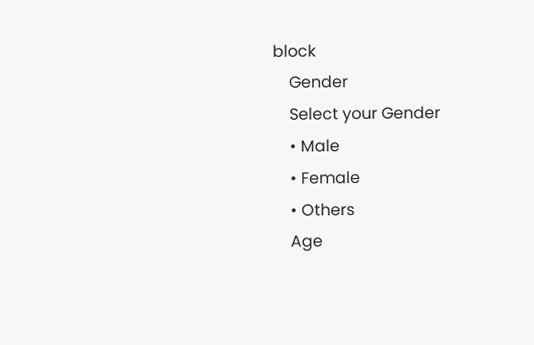block
    Gender
    Select your Gender
    • Male
    • Female
    • Others
    Age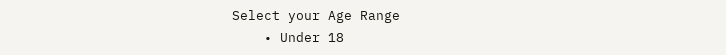Select your Age Range
    • Under 18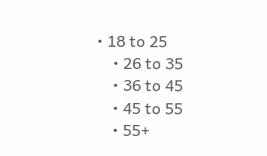• 18 to 25
    • 26 to 35
    • 36 to 45
    • 45 to 55
    • 55+